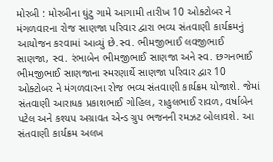મોરબી : મોરબીના ઘુંટુ ગામે આગામી તારીખ 10 ઓક્ટોબર ને મંગળવારના રોજ સાણજા પરિવાર દ્વારા ભવ્ય સંતવાણી કાર્યક્રમનું આયોજન કરવામાં આવ્યું છે.સ્વ. ભીમજીભાઈ લવજીભાઈ સાણજા, સ્વ. રંભાબેન ભીમજીભાઈ સાણજા અને સ્વ. છગનભાઈ ભીમજીભાઈ સાણજાના સ્મરણાર્થે સાણજા પરિવાર દ્વાર 10 ઓક્ટોબર ને મંગળવારના રોજ ભવ્ય સંતવાણી કાર્યક્રમ યોજાશે. જેમાં સંતવાણી આરાધક પ્રકાશભાઈ ગોહિલ, રાહુલભાઈ રાવળ, વર્ષાબેન પટેલ અને કશ્યપ અગ્રાવત એન્ડ ગ્રુપ ભજનની રમઝટ બોલાવશે. આ સંતવાણી કાર્યક્રમ અલખ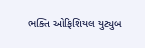ભક્તિ ઓફિશિયલ યુટ્યુબ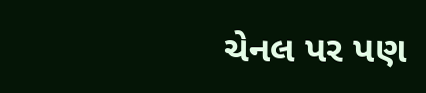ચેનલ પર પણ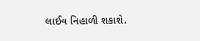લાઈવ નિહાળી શકાશે.